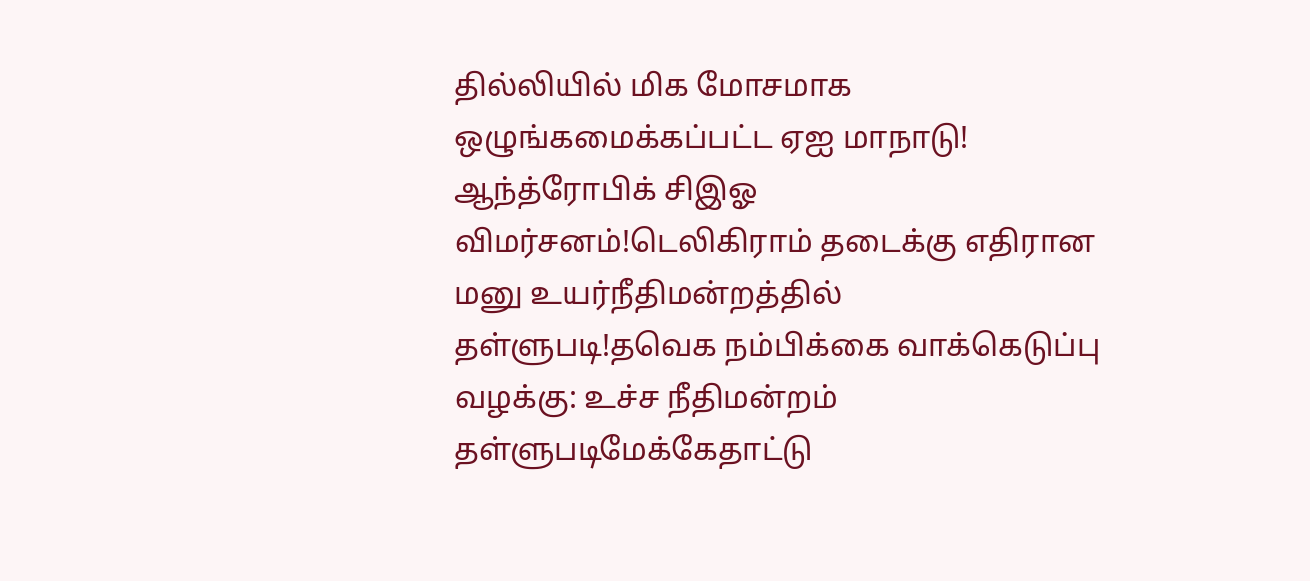தில்லியில் மிக மோசமாக ஒழுங்கமைக்கப்பட்ட ஏஐ மாநாடு! ஆந்த்ரோபிக் சிஇஓ விமர்சனம்!டெலிகிராம் தடைக்கு எதிரான மனு உயர்நீதிமன்றத்தில் தள்ளுபடி!தவெக நம்பிக்கை வாக்கெடுப்பு வழக்கு: உச்ச நீதிமன்றம் தள்ளுபடிமேக்கேதாட்டு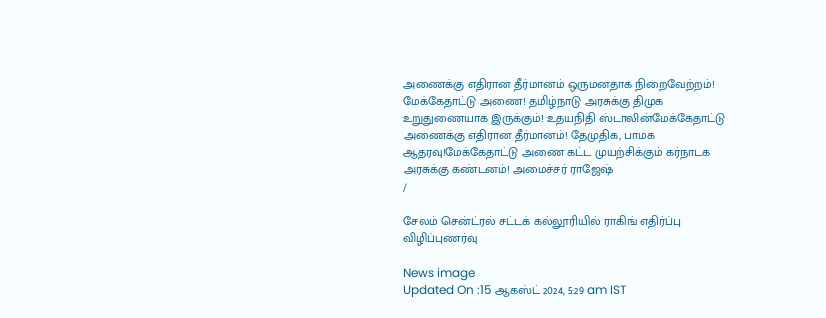அணைக்கு எதிரான தீர்மானம் ஒருமனதாக நிறைவேற்றம்! மேக்கேதாட்டு அணை! தமிழ்நாடு அரசுக்கு திமுக உறுதுணையாக இருக்கும்! உதயநிதி ஸ்டாலின்மேக்கேதாட்டு அணைக்கு எதிரான தீர்மானம்! தேமுதிக, பாமக ஆதரவு!மேக்கேதாட்டு அணை கட்ட முயற்சிக்கும் கர்நாடக அரசுக்கு கண்டனம்! அமைச்சர் ராஜேஷ்
/

சேலம் சென்ட்ரல் சட்டக் கல்லூரியில் ராகிங் எதிர்ப்பு விழிப்புணர்வு

News image
Updated On :15 ஆகஸ்ட் 2024, 5:29 am IST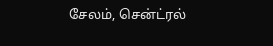சேலம், சென்ட்ரல்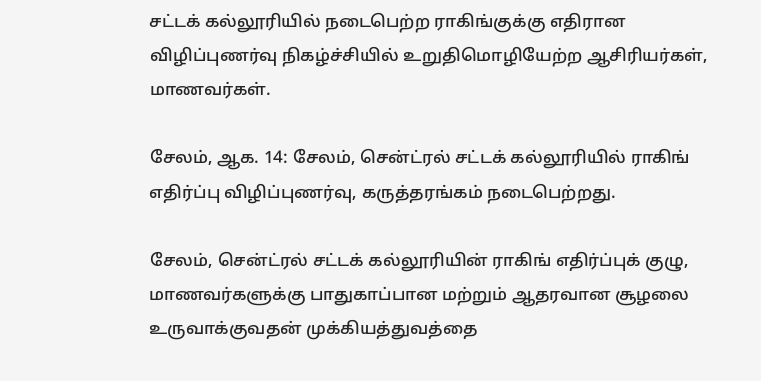சட்டக் கல்லூரியில் நடைபெற்ற ராகிங்குக்கு எதிரான விழிப்புணர்வு நிகழ்ச்சியில் உறுதிமொழியேற்ற ஆசிரியர்கள், மாணவர்கள்.

சேலம், ஆக. 14: சேலம், சென்ட்ரல் சட்டக் கல்லூரியில் ராகிங் எதிர்ப்பு விழிப்புணர்வு, கருத்தரங்கம் நடைபெற்றது.

சேலம், சென்ட்ரல் சட்டக் கல்லூரியின் ராகிங் எதிர்ப்புக் குழு, மாணவர்களுக்கு பாதுகாப்பான மற்றும் ஆதரவான சூழலை உருவாக்குவதன் முக்கியத்துவத்தை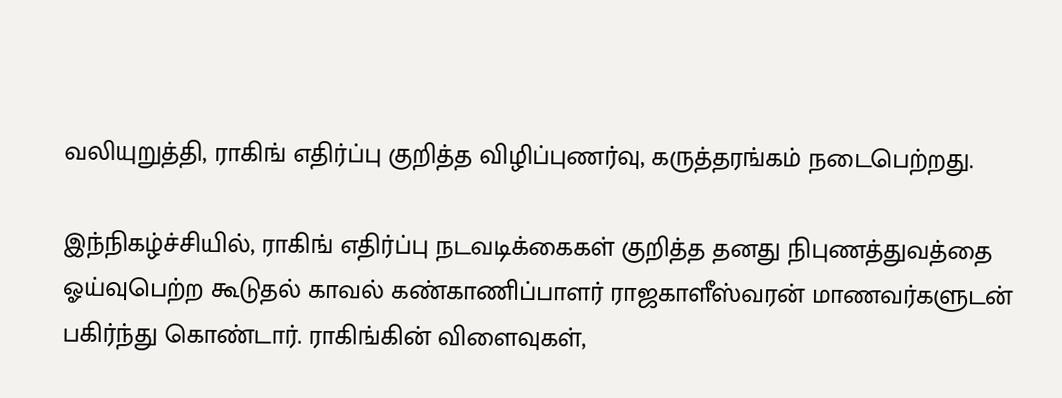வலியுறுத்தி, ராகிங் எதிர்ப்பு குறித்த விழிப்புணர்வு, கருத்தரங்கம் நடைபெற்றது.

இந்நிகழ்ச்சியில், ராகிங் எதிர்ப்பு நடவடிக்கைகள் குறித்த தனது நிபுணத்துவத்தை ஓய்வுபெற்ற கூடுதல் காவல் கண்காணிப்பாளர் ராஜகாளீஸ்வரன் மாணவர்களுடன் பகிர்ந்து கொண்டார். ராகிங்கின் விளைவுகள்,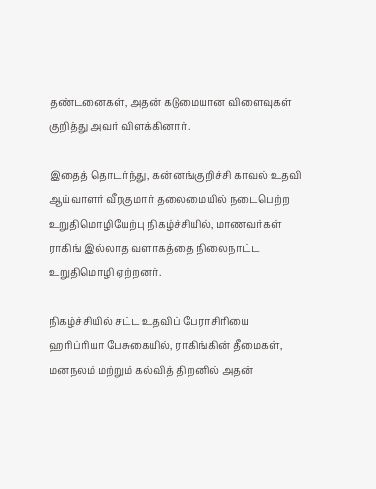தண்டனைகள், அதன் கடுமையான விளைவுகள் குறித்து அவர் விளக்கினார்.

இதைத் தொடர்ந்து, கன்னங்குறிச்சி காவல் உதவி ஆய்வாளர் வீரகுமார் தலைமையில் நடைபெற்ற உறுதிமொழியேற்பு நிகழ்ச்சியில், மாணவர்கள் ராகிங் இல்லாத வளாகத்தை நிலைநாட்ட உறுதிமொழி ஏற்றனர்.

நிகழ்ச்சியில் சட்ட உதவிப் பேராசிரியை ஹரிப்ரியா பேசுகையில், ராகிங்கின் தீமைகள், மனநலம் மற்றும் கல்வித் திறனில் அதன்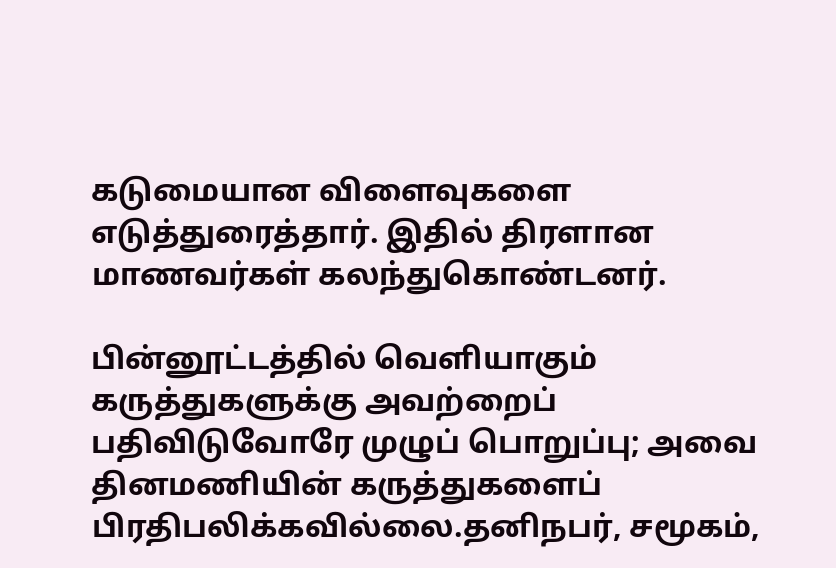கடுமையான விளைவுகளை எடுத்துரைத்தார். இதில் திரளான மாணவர்கள் கலந்துகொண்டனர்.

பின்னூட்டத்தில் வெளியாகும் கருத்துகளுக்கு அவற்றைப் பதிவிடுவோரே முழுப் பொறுப்பு; அவை தினமணியின் கருத்துகளைப் பிரதிபலிக்கவில்லை.தனிநபர், சமூகம்,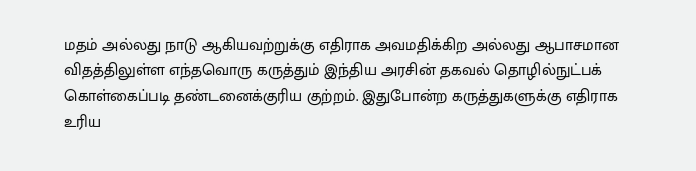மதம் அல்லது நாடு ஆகியவற்றுக்கு எதிராக அவமதிக்கிற அல்லது ஆபாசமான விதத்திலுள்ள எந்தவொரு கருத்தும் இந்திய அரசின் தகவல் தொழில்நுட்பக் கொள்கைப்படி தண்டனைக்குரிய குற்றம். இதுபோன்ற கருத்துகளுக்கு எதிராக உரிய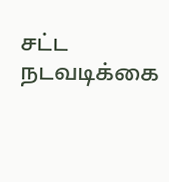சட்ட நடவடிக்கை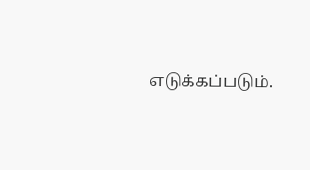எடுக்கப்படும்.